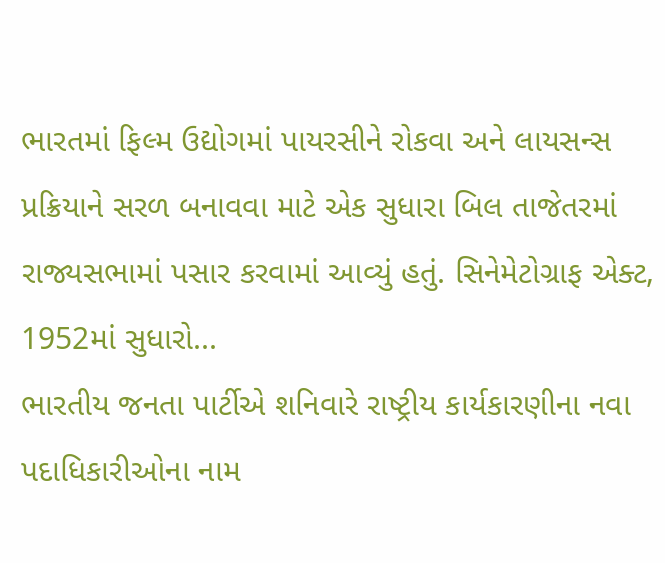ભારતમાં ફિલ્મ ઉદ્યોગમાં પાયરસીને રોકવા અને લાયસન્સ પ્રક્રિયાને સરળ બનાવવા માટે એક સુધારા બિલ તાજેતરમાં રાજ્યસભામાં પસાર કરવામાં આવ્યું હતું. સિનેમેટોગ્રાફ એક્ટ, 1952માં સુધારો...
ભારતીય જનતા પાર્ટીએ શનિવારે રાષ્ટ્રીય કાર્યકારણીના નવા પદાધિકારીઓના નામ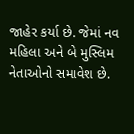જાહેર કર્યા છે. જેમાં નવ મહિલા અને બે મુસ્લિમ નેતાઓનો સમાવેશ છે.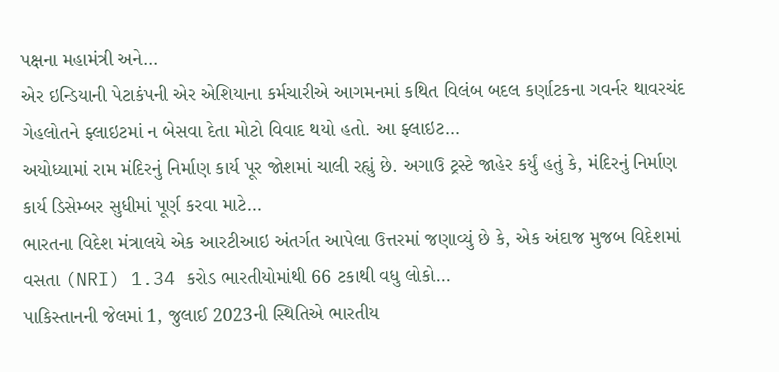પક્ષના મહામંત્રી અને...
એર ઇન્ડિયાની પેટાકંપની એર એશિયાના કર્મચારીએ આગમનમાં કથિત વિલંબ બદલ કર્ણાટકના ગવર્નર થાવરચંદ ગેહલોતને ફ્લાઇટમાં ન બેસવા દેતા મોટો વિવાદ થયો હતો. આ ફ્લાઇટ...
અયોધ્યામાં રામ મંદિરનું નિર્માણ કાર્ય પૂર જોશમાં ચાલી રહ્યું છે. અગાઉ ટ્રસ્ટે જાહેર કર્યું હતું કે, મંદિરનું નિર્માણ કાર્ય ડિસેમ્બર સુધીમાં પૂર્ણ કરવા માટે...
ભારતના વિદેશ મંત્રાલયે એક આરટીઆઇ અંતર્ગત આપેલા ઉત્તરમાં જણાવ્યું છે કે, એક અંદાજ મુજબ વિદેશમાં વસતા (NRI) 1.34 કરોડ ભારતીયોમાંથી 66 ટકાથી વધુ લોકો...
પાકિસ્તાનની જેલમાં 1, જુલાઈ 2023ની સ્થિતિએ ભારતીય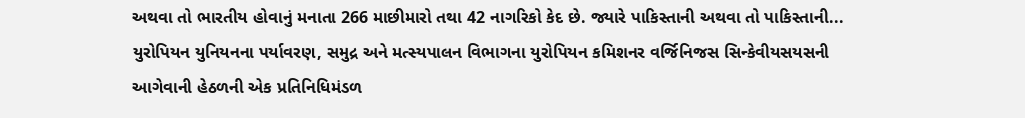અથવા તો ભારતીય હોવાનું મનાતા 266 માછીમારો તથા 42 નાગરિકો કેદ છે. જ્યારે પાકિસ્તાની અથવા તો પાકિસ્તાની...
યુરોપિયન યુનિયનના પર્યાવરણ, સમુદ્ર અને મત્સ્યપાલન વિભાગના યુરોપિયન કમિશનર વર્જિનિજસ સિન્કેવીયસયસની આગેવાની હેઠળની એક પ્રતિનિધિમંડળ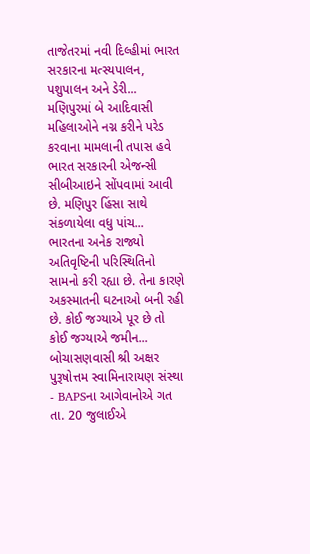તાજેતરમાં નવી દિલ્હીમાં ભારત સરકારના મત્સ્યપાલન, પશુપાલન અને ડેરી...
મણિપુરમાં બે આદિવાસી મહિલાઓને નગ્ન કરીને પરેડ કરવાના મામલાની તપાસ હવે ભારત સરકારની એજન્સી સીબીઆઇને સોંપવામાં આવી છે. મણિપુર હિંસા સાથે સંકળાયેલા વધુ પાંચ...
ભારતના અનેક રાજ્યો અતિવૃષ્ટિની પરિસ્થિતિનો સામનો કરી રહ્યા છે. તેના કારણે અકસ્માતની ઘટનાઓ બની રહી છે. કોઈ જગ્યાએ પૂર છે તો કોઈ જગ્યાએ જમીન...
બોચાસણવાસી શ્રી અક્ષર પુરૂષોત્તમ સ્વામિનારાયણ સંસ્થા - BAPSના આગેવાનોએ ગત તા. 20 જુલાઈએ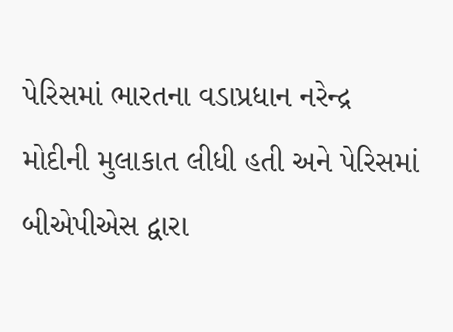પેરિસમાં ભારતના વડાપ્રધાન નરેન્દ્ર મોદીની મુલાકાત લીધી હતી અને પેરિસમાં બીએપીએસ દ્વારા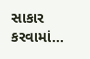સાકાર કરવામાં...